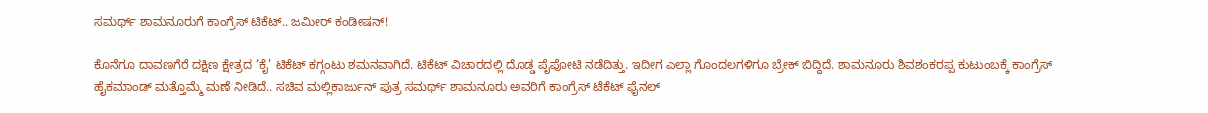ಸಮರ್ಥ್‌ ಶಾಮನೂರುಗೆ ಕಾಂಗ್ರೆಸ್ ಟಿಕೆಟ್‌.. ಜಮೀರ್‌ ಕಂಡೀಷನ್‌!

ಕೊನೆಗೂ ದಾವಣಗೆರೆ ದಕ್ಷಿಣ ಕ್ಷೇತ್ರದ ‘ಕೈ’ ಟಿಕೆಟ್ ಕಗ್ಗಂಟು ಶಮನವಾಗಿದೆ. ಟಿಕೆಟ್ ವಿಚಾರದಲ್ಲಿ ದೊಡ್ಡ ಪೈಪೋಟಿ ನಡೆದಿತ್ತು. ಇದೀಗ ಎಲ್ಲಾ ಗೊಂದಲಗಳಿಗೂ ಬ್ರೇಕ್ ಬಿದ್ದಿದೆ. ಶಾಮನೂರು ಶಿವಶಂಕರಪ್ಪ ಕುಟುಂಬಕ್ಕೆ ಕಾಂಗ್ರೆಸ್ ಹೈಕಮಾಂಡ್ ಮತ್ತೊಮ್ಮೆ ಮಣೆ ನೀಡಿದೆ.. ಸಚಿವ ಮಲ್ಲಿಕಾರ್ಜುನ್ ಪುತ್ರ ಸಮರ್ಥ್ ಶಾಮನೂರು ಅವರಿಗೆ ಕಾಂಗ್ರೆಸ್ ಟೆಕೆಟ್ ಫೈನಲ್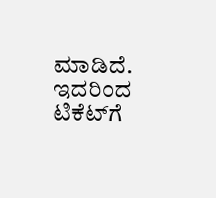ಮಾಡಿದೆ. ಇದರಿಂದ ಟಿಕೆಟ್‌ಗೆ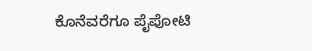ಕೊನೆವರೆಗೂ ಪೈಪೋಟಿ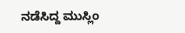ನಡೆಸಿದ್ದ ಮುಸ್ಲಿಂ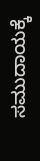ಸಮುದಾಯಕ್ಕೆ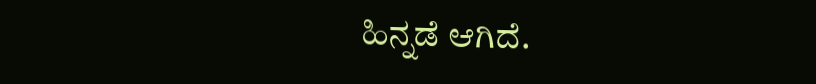ಹಿನ್ನಡೆ ಆಗಿದೆ.